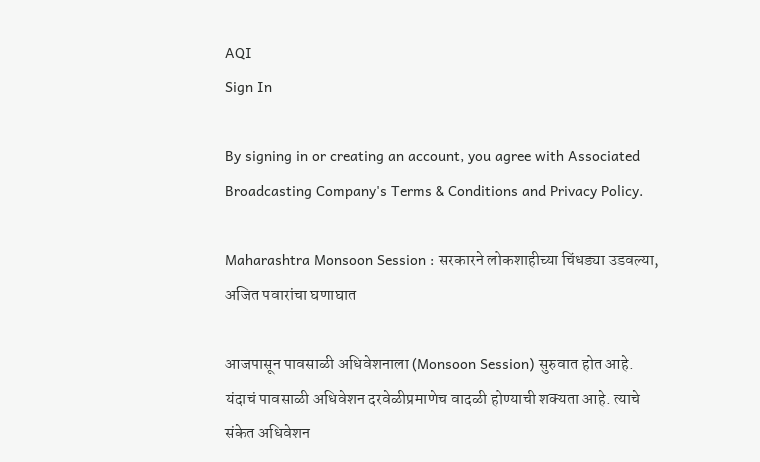AQI
Sign In

By signing in or creating an account, you agree with Associated Broadcasting Company's Terms & Conditions and Privacy Policy.

Maharashtra Monsoon Session : सरकारने लोकशाहीच्या चिंधड्या उडवल्या, अजित पवारांचा घणाघात

आजपासून पावसाळी अधिवेशनाला (Monsoon Session) सुरुवात होत आहे.  यंदाचं पावसाळी अधिवेशन दरवेळीप्रमाणेच वादळी होण्याची शक्यता आहे. त्याचे संकेत अधिवेशन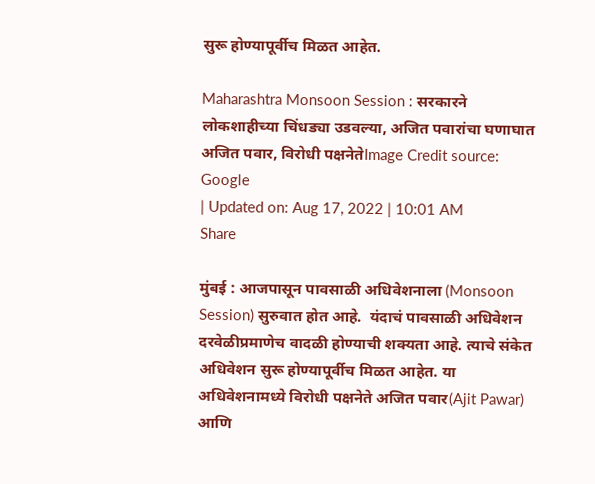सुरू होण्यापूर्वीच मिळत आहेत.

Maharashtra Monsoon Session : सरकारने लोकशाहीच्या चिंधड्या उडवल्या, अजित पवारांचा घणाघात
अजित पवार, विरोधी पक्षनेतेImage Credit source: Google
| Updated on: Aug 17, 2022 | 10:01 AM
Share

मुंबई : आजपासून पावसाळी अधिवेशनाला (Monsoon Session) सुरुवात होत आहे.  यंदाचं पावसाळी अधिवेशन दरवेळीप्रमाणेच वादळी होण्याची शक्यता आहे. त्याचे संकेत अधिवेशन सुरू होण्यापूर्वीच मिळत आहेत. या अधिवेशनामध्ये विरोधी पक्षनेते अजित पवार(Ajit Pawar) आणि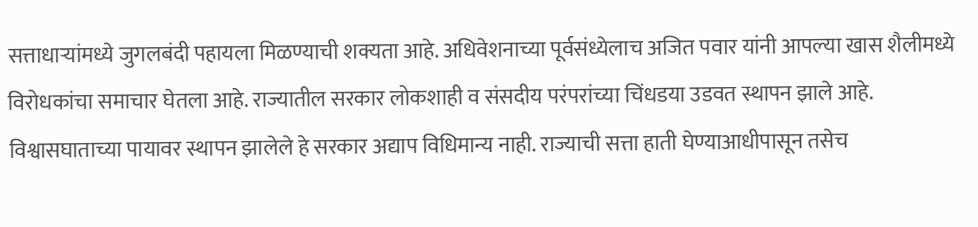सत्ताधाऱ्यांमध्ये जुगलबंदी पहायला मिळण्याची शक्यता आहे. अधिवेशनाच्या पूर्वसंध्येलाच अजित पवार यांनी आपल्या खास शैलीमध्ये विरोधकांचा समाचार घेतला आहे. राज्यातील सरकार लोकशाही व संसदीय परंपरांच्या चिंधडया उडवत स्थापन झाले आहे. विश्वासघाताच्या पायावर स्थापन झालेले हे सरकार अद्याप विधिमान्य नाही. राज्याची सत्ता हाती घेण्याआधीपासून तसेच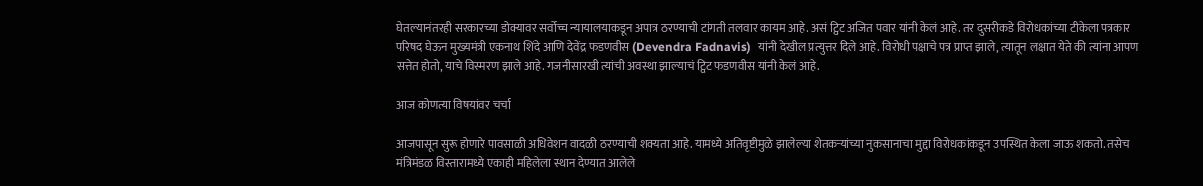घेतल्यानंतरही सरकारच्या डोक्यावर सर्वोच्च न्यायालयाकडून अपात्र ठरण्याची टांगती तलवार कायम आहे. असं ट्विट अजित पवार यांनी केलं आहे. तर दुसरीकडे विरोधकांच्या टीकेला पत्रकार परिषद घेऊन मुख्यमंत्री एकनाथ शिंदे आणि देवेंद्र फडणवीस (Devendra Fadnavis)  यांनी देखील प्रत्युत्तर दिले आहे. विरोधी पक्षाचे पत्र प्राप्त झाले, त्यातून लक्षात येते की त्यांना आपण सत्तेत होतो, याचे विस्मरण झाले आहे. गजनीसारखी त्यांची अवस्था झाल्याचं ट्विट फडणवीस यांनी केलं आहे.

आज कोणत्या विषयांवर चर्चा

आजपासून सुरू होणारे पावसाळी अधिवेशन वादळी ठरण्याची शक्यता आहे. यामध्ये अतिवृष्टीमुळे झालेल्या शेतकऱ्यांच्या नुकसानाचा मुद्दा विरोधकांकडून उपस्थित केला जाऊ शकतो. तसेच मंत्रिमंडळ विस्तारामध्ये एकाही महिलेला स्थान देण्यात आलेले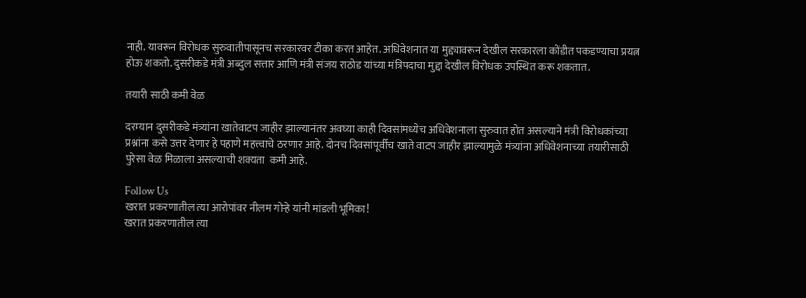नाही. यावरून विरोधक सुरुवातीपासूनच सरकारवर टीका करत आहेत. अधिवेशनात या मुद्द्यावरून देखील सरकारला कोंडीत पकडण्याचा प्रयत्न होऊ शकतो. दुसरीकडे मंत्री अब्दुल सत्तार आणि मंत्री संजय राठोड यांच्या मंत्रिपदाचा मुद्दा देखील विरोधक उपस्थित करू शकतात.

तयारी साठी कमी वेळ

दरम्यान दुसरीकडे मंत्र्यांना खातेवाटप जाहीर झाल्यानंतर अवघ्या काही दिवसांमध्येच अधिवेशनाला सुरुवात होत असल्याने मंत्री विरोधकांच्या प्रश्नांना कसे उत्तर देणार हे पहाणे महत्त्वाचे ठरणार आहे. दोनच दिवसांपूर्वीच खाते वाटप जाहीर झाल्यामुळे मंत्र्यांना अधिवेशनाच्या तयारीसाठी पुरेसा वेळ मिळाला असल्याची शक्यता  कमी आहे.

Follow Us
खरात प्रकरणातील त्या आरोपांवर नीलम गोऱ्हे यांनी मांडली भूमिका!
खरात प्रकरणातील त्या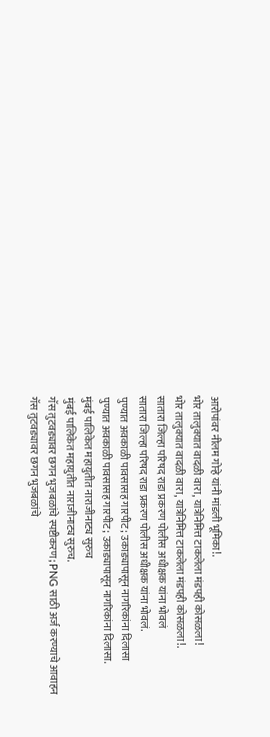आरोपांवर नीलम गोऱ्हे यांनी मांडली भूमिका!.
भोर तालुक्यात वादळी वारा, यात्रेनिमित्त टाकलेला मंडपही कोसळला!
भोर तालुक्यात वादळी वारा, यात्रेनिमित्त टाकलेला मंडपही कोसळला!.
सातारा जिल्हा परिषद राडा प्रकरण पोलीस अधीक्षक यांना भोवलं
सातारा जिल्हा परिषद राडा प्रकरण पोलीस अधीक्षक यांना भोवलं.
पुण्यात अवकाळी पावसासह गारपीट; उकाड्यापासून नागरिकांना दिलासा
पुण्यात अवकाळी पावसासह गारपीट; उकाड्यापासून नागरिकांना दिलासा.
मुंबई पालिकेत महायुतीत नाराजीनाट्य सुरुच
मुंबई पालिकेत महायुतीत नाराजीनाट्य सुरुच.
गॅस तुटवड्यावर छगन भुजबळांचे स्पष्टीकरण; PNG साठी अर्ज करण्याचे आवाहन
गॅस तुटवड्यावर छगन भुजबळांचे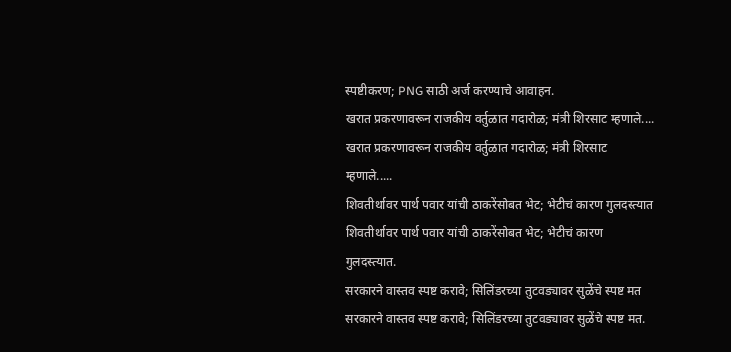स्पष्टीकरण; PNG साठी अर्ज करण्याचे आवाहन.
खरात प्रकरणावरून राजकीय वर्तुळात गदारोळ; मंत्री शिरसाट म्हणाले....
खरात प्रकरणावरून राजकीय वर्तुळात गदारोळ; मंत्री शिरसाट म्हणाले.....
शिवतीर्थावर पार्थ पवार यांची ठाकरेंसोबत भेट; भेटीचं कारण गुलदस्त्यात
शिवतीर्थावर पार्थ पवार यांची ठाकरेंसोबत भेट; भेटीचं कारण गुलदस्त्यात.
सरकारने वास्तव स्पष्ट करावे; सिलिंडरच्या तुटवड्यावर सुळेंचे स्पष्ट मत
सरकारने वास्तव स्पष्ट करावे; सिलिंडरच्या तुटवड्यावर सुळेंचे स्पष्ट मत.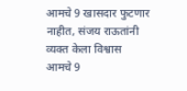आमचे 9 खासदार फुटणार नाहीत, संजय राऊतांनी व्यक्त केला विश्वास
आमचे 9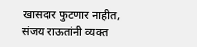खासदार फुटणार नाहीत, संजय राऊतांनी व्यक्त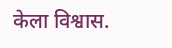केला विश्वास.